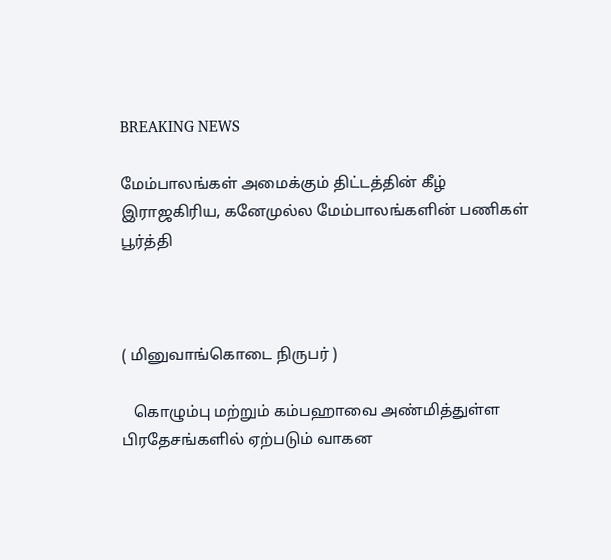BREAKING NEWS

மேம்பாலங்கள் அமைக்கும் திட்டத்தின் கீழ் இராஜகிரிய, கனேமுல்ல மேம்பாலங்களின் பணிகள் பூர்த்தி



( மினுவாங்கொடை நிருபர் )

   கொழும்பு மற்றும் கம்பஹாவை அண்மித்துள்ள பிரதேசங்களில் ஏற்படும் வாகன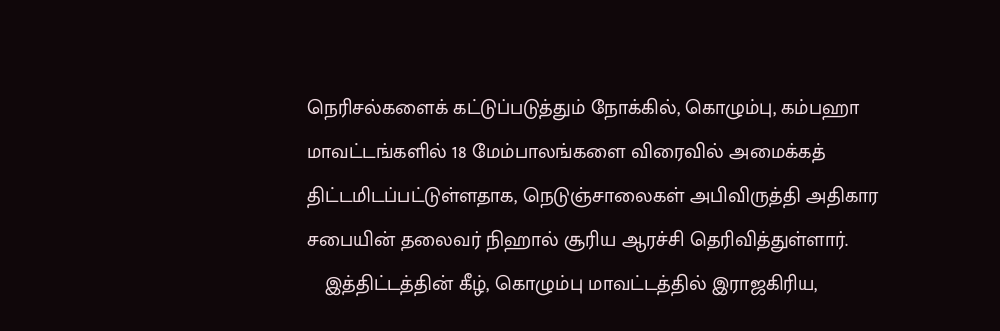நெரிசல்களைக் கட்டுப்படுத்தும் நோக்கில், கொழும்பு, கம்பஹா மாவட்டங்களில் 18 மேம்பாலங்களை விரைவில் அமைக்கத் திட்டமிடப்பட்டுள்ளதாக, நெடுஞ்சாலைகள் அபிவிருத்தி அதிகார சபையின் தலைவர் நிஹால் சூரிய ஆரச்சி தெரிவித்துள்ளார்.
   இத்திட்டத்தின் கீழ், கொழும்பு மாவட்டத்தில் இராஜகிரிய,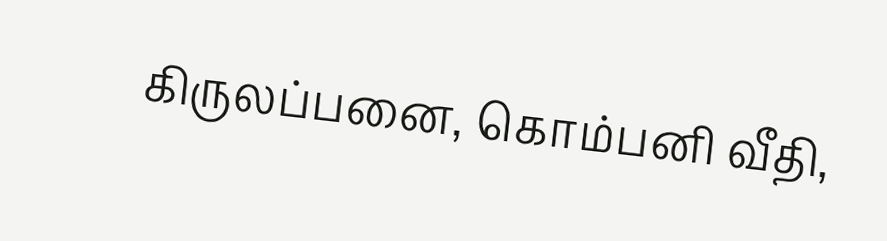கிருலப்பனை, கொம்பனி வீதி,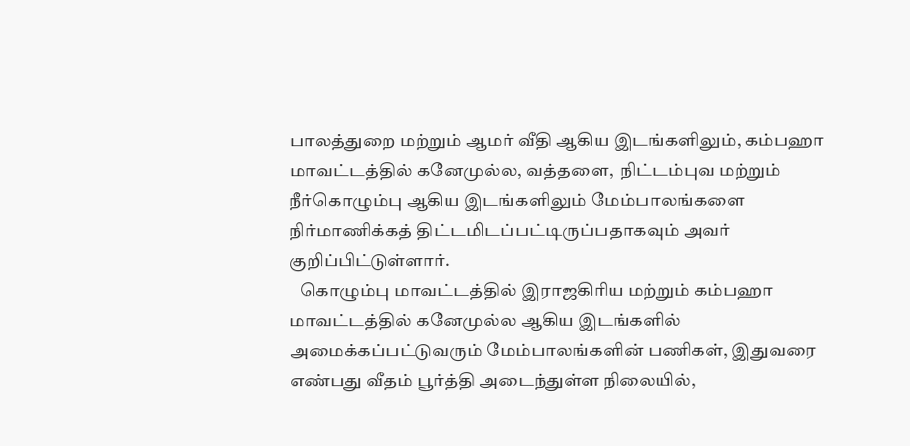பாலத்துறை மற்றும் ஆமர் வீதி ஆகிய இடங்களிலும், கம்பஹா மாவட்டத்தில் கனேமுல்ல, வத்தளை,  நிட்டம்புவ மற்றும் நீர்கொழும்பு ஆகிய இடங்களிலும் மேம்பாலங்களை நிர்மாணிக்கத் திட்டமிடப்பட்டிருப்பதாகவும் அவர் குறிப்பிட்டுள்ளார்.
   கொழும்பு மாவட்டத்தில் இராஜகிரிய மற்றும் கம்பஹா மாவட்டத்தில் கனேமுல்ல ஆகிய இடங்களில் அமைக்கப்பட்டுவரும் மேம்பாலங்களின் பணிகள், இதுவரை எண்பது வீதம் பூர்த்தி அடைந்துள்ள நிலையில்,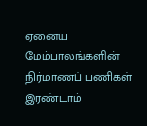ஏனைய மேம்பாலங்களின் நிர்மாணப் பணிகள் இரண்டாம்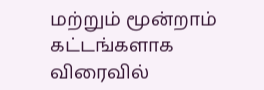மற்றும் மூன்றாம் கட்டங்களாக விரைவில்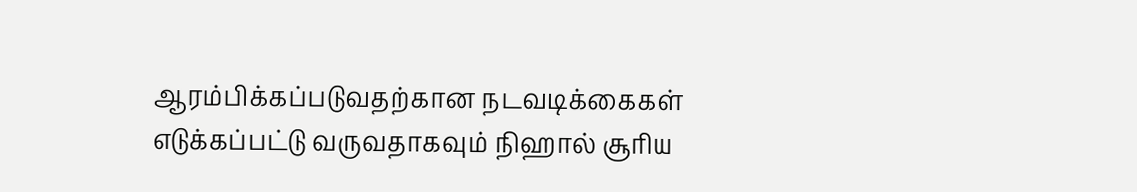ஆரம்பிக்கப்படுவதற்கான நடவடிக்கைகள் எடுக்கப்பட்டு வருவதாகவும் நிஹால் சூரிய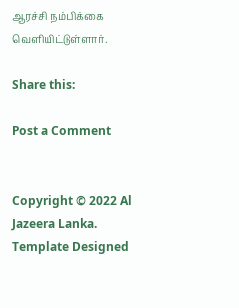ஆரச்சி நம்பிக்கை வெளியிட்டுள்ளார்.

Share this:

Post a Comment


Copyright © 2022 Al Jazeera Lanka. Template Designed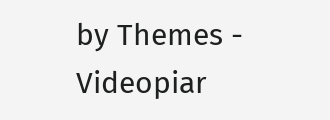by Themes - Videopiar